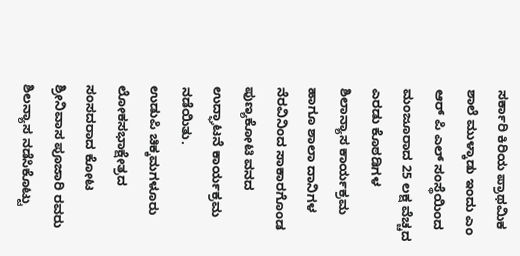ಸರ್ಕಾರಿ ಕಿರಿಯ ಪ್ರಾಥಮಿಕ ಶಾಲೆ ಮುಳ್ಕಾಡು ಇಂದು ಎಂ ಆರ್ ಪಿ ಎಲ್ ಸಂಸ್ಥೆಯಿಂದ ಮಂಜೂರಾದ 25 ಲಕ್ಷ ವೆಚ್ಚದ ಎರಡು ಕೊಠಡಿಗಳ ಶಿಲಾನ್ಯಾಸ ಕಾರ್ಯಕ್ರಮ ಹಾಗೂ ಶಾಲಾ ದಾನಿಗಳ ನೆರವಿನಿಂದ ಸಾಕಾರಗೊಂಡ ಪುಣ್ಯಕೋಟಿ ವನದ ಉದ್ಘಾಟನೆ ಕಾರ್ಯಕ್ರಮ ನಡೆಯಿತು.
ಉಡುಪಿ ಚಿಕ್ಕಮಗಳೂರು ಲೋಕಸಭಾಕ್ಷೇತ್ರದ ಸಂಸದರಾದ ಕೋಟ ಶ್ರೀನಿವಾಸ ಪೂಜಾರಿ ರವರು ಶಿಲನ್ಯಾಸ ನಡೆಸಿಕೊಟ್ಟು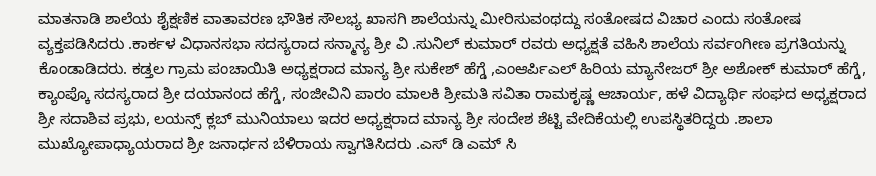ಮಾತನಾಡಿ ಶಾಲೆಯ ಶೈಕ್ಷಣಿಕ ವಾತಾವರಣ ಭೌತಿಕ ಸೌಲಭ್ಯ ಖಾಸಗಿ ಶಾಲೆಯನ್ನು ಮೀರಿಸುವಂಥದ್ದು ಸಂತೋಷದ ವಿಚಾರ ಎಂದು ಸಂತೋಷ ವ್ಯಕ್ತಪಡಿಸಿದರು .ಕಾರ್ಕಳ ವಿಧಾನಸಭಾ ಸದಸ್ಯರಾದ ಸನ್ಮಾನ್ಯ ಶ್ರೀ ವಿ .ಸುನಿಲ್ ಕುಮಾರ್ ರವರು ಅಧ್ಯಕ್ಷತೆ ವಹಿಸಿ ಶಾಲೆಯ ಸರ್ವಂಗೀಣ ಪ್ರಗತಿಯನ್ನು ಕೊಂಡಾಡಿದರು. ಕಡ್ತಲ ಗ್ರಾಮ ಪಂಚಾಯಿತಿ ಅಧ್ಯಕ್ಷರಾದ ಮಾನ್ಯ ಶ್ರೀ ಸುಕೇಶ್ ಹೆಗ್ಡೆ ,ಎಂಆರ್ಪಿಎಲ್ ಹಿರಿಯ ಮ್ಯಾನೇಜರ್ ಶ್ರೀ ಅಶೋಕ್ ಕುಮಾರ್ ಹೆಗ್ಡೆ, ಕ್ಯಾಂಪ್ಕೊ ಸದಸ್ಯರಾದ ಶ್ರೀ ದಯಾನಂದ ಹೆಗ್ಡೆ, ಸಂಜೀವಿನಿ ಪಾರಂ ಮಾಲಕಿ ಶ್ರೀಮತಿ ಸವಿತಾ ರಾಮಕೃಷ್ಣ ಆಚಾರ್ಯ, ಹಳೆ ವಿದ್ಯಾರ್ಥಿ ಸಂಘದ ಅಧ್ಯಕ್ಷರಾದ ಶ್ರೀ ಸದಾಶಿವ ಪ್ರಭು, ಲಯನ್ಸ್ ಕ್ಲಬ್ ಮುನಿಯಾಲು ಇದರ ಅಧ್ಯಕ್ಷರಾದ ಮಾನ್ಯ ಶ್ರೀ ಸಂದೇಶ ಶೆಟ್ಟಿ ವೇದಿಕೆಯಲ್ಲಿ ಉಪಸ್ಥಿತರಿದ್ದರು .ಶಾಲಾ ಮುಖ್ಯೋಪಾಧ್ಯಾಯರಾದ ಶ್ರೀ ಜನಾರ್ಧನ ಬೆಳಿರಾಯ ಸ್ವಾಗತಿಸಿದರು .ಎಸ್ ಡಿ ಎಮ್ ಸಿ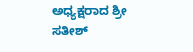ಅಧ್ಯಕ್ಷರಾದ ಶ್ರೀ ಸತೀಶ್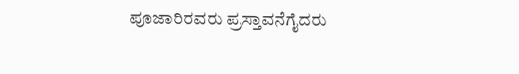ಪೂಜಾರಿರವರು ಪ್ರಸ್ತಾವನೆಗೈದರು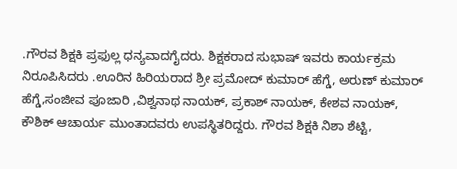.ಗೌರವ ಶಿಕ್ಷಕಿ ಪ್ರಫುಲ್ಲ ಧನ್ಯವಾದಗೈದರು. ಶಿಕ್ಷಕರಾದ ಸುಭಾಷ್ ಇವರು ಕಾರ್ಯಕ್ರಮ ನಿರೂಪಿಸಿದರು .ಊರಿನ ಹಿರಿಯರಾದ ಶ್ರೀ ಪ್ರಮೋದ್ ಕುಮಾರ್ ಹೆಗ್ಡೆ, ಅರುಣ್ ಕುಮಾರ್ ಹೆಗ್ಡೆ,ಸಂಜೀವ ಪೂಜಾರಿ ,ವಿಶ್ವನಾಥ ನಾಯಕ್, ಪ್ರಕಾಶ್ ನಾಯಕ್, ಕೇಶವ ನಾಯಕ್, ಕೌಶಿಕ್ ಆಚಾರ್ಯ ಮುಂತಾದವರು ಉಪಸ್ಥಿತರಿದ್ದರು. ಗೌರವ ಶಿಕ್ಷಕಿ ನಿಶಾ ಶೆಟ್ಟಿ,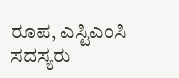ರೂಪ, ಎಸ್ಟಿಎಂಸಿ ಸದಸ್ಯರು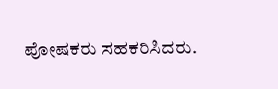ಪೋಷಕರು ಸಹಕರಿಸಿದರು.